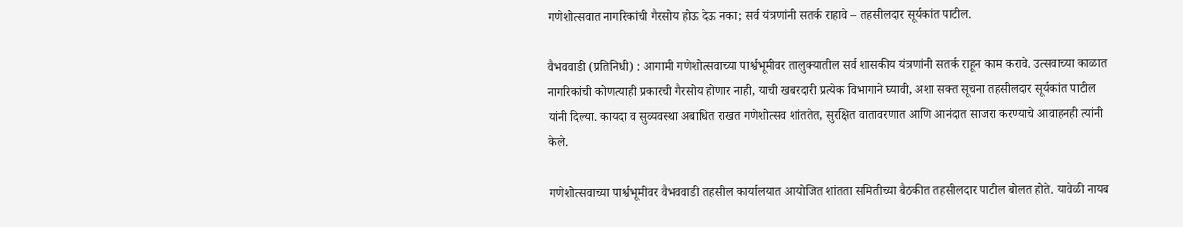गणेशोत्सवात नागरिकांची गैरसोय होऊ देऊ नका; सर्व यंत्रणांनी सतर्क राहावे – तहसीलदार सूर्यकांत पाटील.

वैभववाडी (प्रतिनिधी) : आगामी गणेशोत्सवाच्या पार्श्वभूमीवर तालुक्यातील सर्व शासकीय यंत्रणांनी सतर्क राहून काम करावे. उत्सवाच्या काळात नागरिकांची कोणत्याही प्रकारची गैरसोय होणार नाही, याची खबरदारी प्रत्येक विभागाने घ्यावी, अशा सक्त सूचना तहसीलदार सूर्यकांत पाटील यांनी दिल्या. कायदा व सुव्यवस्था अबाधित राखत गणेशोत्सव शांततेत, सुरक्षित वातावरणात आणि आनंदात साजरा करण्याचे आवाहनही त्यांनी केले.

गणेशोत्सवाच्या पार्श्वभूमीवर वैभववाडी तहसील कार्यालयात आयोजित शांतता समितीच्या बैठकीत तहसीलदार पाटील बोलत होते. यावेळी नायब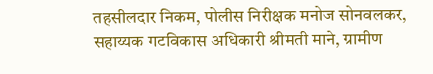तहसीलदार निकम, पोलीस निरीक्षक मनोज सोनवलकर, सहाय्यक गटविकास अधिकारी श्रीमती माने, ग्रामीण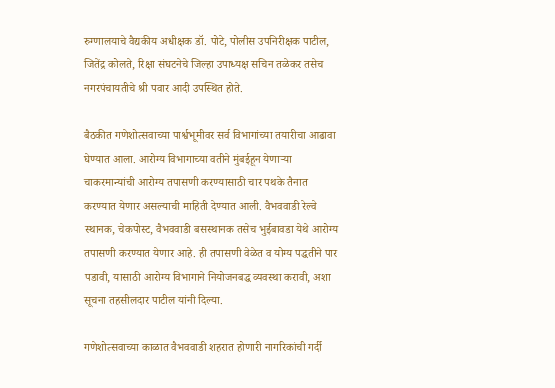रुग्णालयाचे वैद्यकीय अधीक्षक डॉ. पोटे, पोलीस उपनिरीक्षक पाटील, जितेंद्र कोलते, रिक्षा संघटनेचे जिल्हा उपाध्यक्ष सचिन तळेकर तसेच नगरपंचायतीचे श्री पवार आदी उपस्थित होते.

बैठकीत गणेशोत्सवाच्या पार्श्वभूमीवर सर्व विभागांच्या तयारीचा आढावा घेण्यात आला. आरोग्य विभागाच्या वतीने मुंबईहून येणाऱ्या चाकरमान्यांची आरोग्य तपासणी करण्यासाठी चार पथके तैनात करण्यात येणार असल्याची माहिती देण्यात आली. वैभववाडी रेल्वे स्थानक, चेकपोस्ट, वैभववाडी बसस्थानक तसेच भुईबावडा येथे आरोग्य तपासणी करण्यात येणार आहे. ही तपासणी वेळेत व योग्य पद्धतीने पार पडावी, यासाठी आरोग्य विभागाने नियोजनबद्ध व्यवस्था करावी, अशा सूचना तहसीलदार पाटील यांनी दिल्या.

गणेशोत्सवाच्या काळात वैभववाडी शहरात होणारी नागरिकांची गर्दी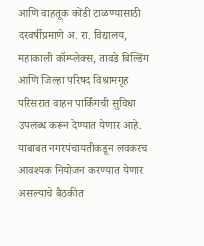आणि वाहतूक कोंडी टाळण्यासाठी दरवर्षीप्रमाणे अ. रा. विद्यालय, महाकाली कॉम्प्लेक्स, तावडे बिल्डिंग आणि जिल्हा परिषद विश्रामगृह परिसरात वाहन पार्किंगची सुविधा उपलब्ध करून देण्यात येणार आहे. याबाबत नगरपंचायतीकडून लवकरच आवश्यक नियोजन करण्यात येणार असल्याचे बैठकीत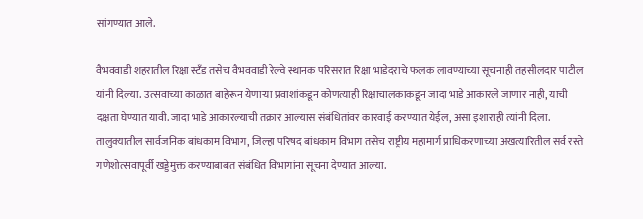सांगण्यात आले.

वैभववाडी शहरातील रिक्षा स्टँड तसेच वैभववाडी रेल्वे स्थानक परिसरात रिक्षा भाडेदराचे फलक लावण्याच्या सूचनाही तहसीलदार पाटील यांनी दिल्या. उत्सवाच्या काळात बाहेरून येणाऱ्या प्रवाशांकडून कोणत्याही रिक्षाचालकाकडून जादा भाडे आकारले जाणार नाही, याची दक्षता घेण्यात यावी. जादा भाडे आकारल्याची तक्रार आल्यास संबंधितांवर कारवाई करण्यात येईल, असा इशाराही त्यांनी दिला.
तालुक्यातील सार्वजनिक बांधकाम विभाग, जिल्हा परिषद बांधकाम विभाग तसेच राष्ट्रीय महामार्ग प्राधिकरणाच्या अखत्यारितील सर्व रस्ते गणेशोत्सवापूर्वी खड्डेमुक्त करण्याबाबत संबंधित विभागांना सूचना देण्यात आल्या.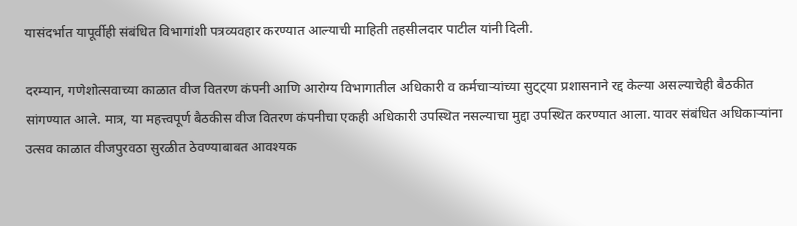यासंदर्भात यापूर्वीही संबंधित विभागांशी पत्रव्यवहार करण्यात आल्याची माहिती तहसीलदार पाटील यांनी दिली.

दरम्यान, गणेशोत्सवाच्या काळात वीज वितरण कंपनी आणि आरोग्य विभागातील अधिकारी व कर्मचाऱ्यांच्या सुट्ट्या प्रशासनाने रद्द केल्या असल्याचेही बैठकीत सांगण्यात आले. मात्र, या महत्त्वपूर्ण बैठकीस वीज वितरण कंपनीचा एकही अधिकारी उपस्थित नसल्याचा मुद्दा उपस्थित करण्यात आला. यावर संबंधित अधिकाऱ्यांना उत्सव काळात वीजपुरवठा सुरळीत ठेवण्याबाबत आवश्यक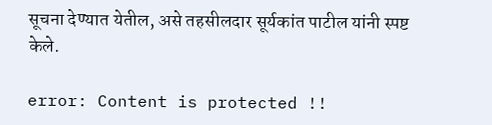सूचना देण्यात येतील, असे तहसीलदार सूर्यकांत पाटील यांनी स्पष्ट केले.

error: Content is protected !!